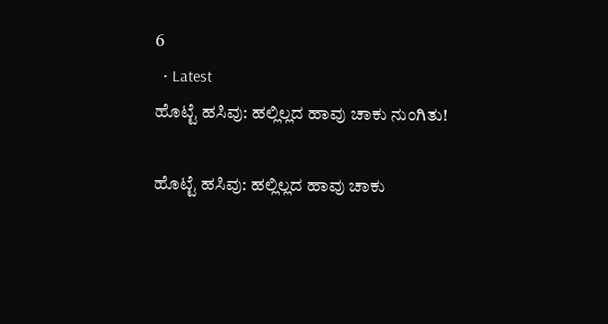6
  • Latest
ಹೊಟ್ಟೆ ಹಸಿವು: ಹಲ್ಲಿಲ್ಲದ ಹಾವು ಚಾಕು ನುಂಗಿತು!

ಹೊಟ್ಟೆ ಹಸಿವು: ಹಲ್ಲಿಲ್ಲದ ಹಾವು ಚಾಕು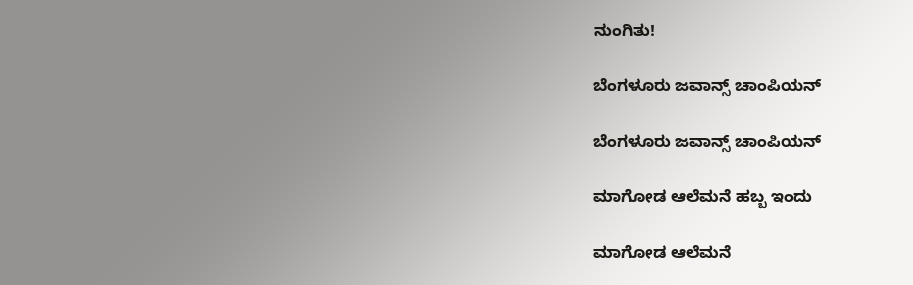ನುಂಗಿತು!

ಬೆಂಗಳೂರು ಜವಾನ್ಸ್ ಚಾಂಪಿಯನ್

ಬೆಂಗಳೂರು ಜವಾನ್ಸ್ ಚಾಂಪಿಯನ್

ಮಾಗೋಡ ಆಲೆಮನೆ ಹಬ್ಬ ಇಂದು

ಮಾಗೋಡ ಆಲೆಮನೆ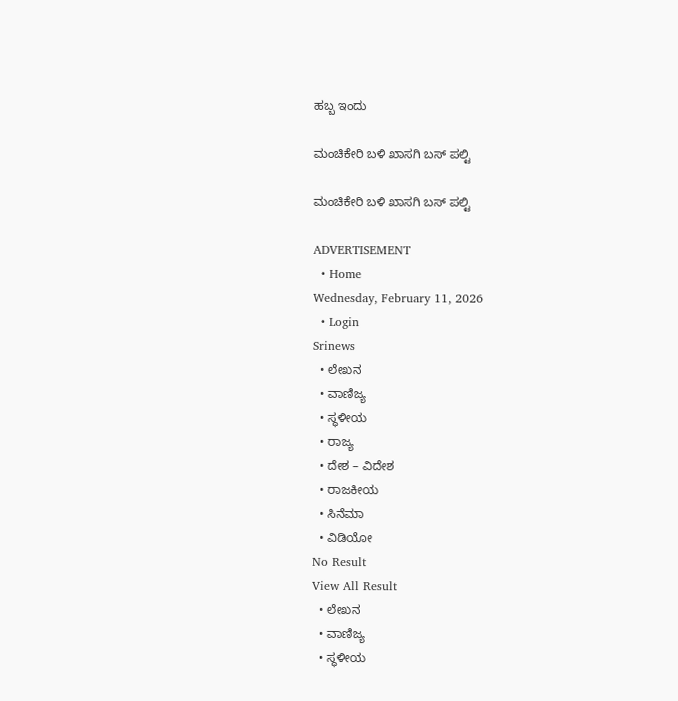ಹಬ್ಬ ಇಂದು

ಮಂಚಿಕೇರಿ‌ ಬಳಿ ಖಾಸಗಿ ಬಸ್ ಪಲ್ಟಿ

ಮಂಚಿಕೇರಿ‌ ಬಳಿ ಖಾಸಗಿ ಬಸ್ ಪಲ್ಟಿ

ADVERTISEMENT
  • Home
Wednesday, February 11, 2026
  • Login
Srinews
  • ಲೇಖನ
  • ವಾಣಿಜ್ಯ
  • ಸ್ಥಳೀಯ
  • ರಾಜ್ಯ
  • ದೇಶ – ವಿದೇಶ
  • ರಾಜಕೀಯ
  • ಸಿನೆಮಾ
  • ವಿಡಿಯೋ
No Result
View All Result
  • ಲೇಖನ
  • ವಾಣಿಜ್ಯ
  • ಸ್ಥಳೀಯ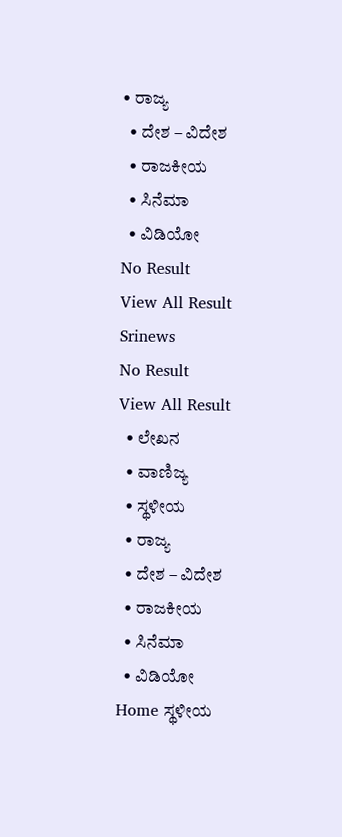• ರಾಜ್ಯ
  • ದೇಶ – ವಿದೇಶ
  • ರಾಜಕೀಯ
  • ಸಿನೆಮಾ
  • ವಿಡಿಯೋ
No Result
View All Result
Srinews
No Result
View All Result
  • ಲೇಖನ
  • ವಾಣಿಜ್ಯ
  • ಸ್ಥಳೀಯ
  • ರಾಜ್ಯ
  • ದೇಶ – ವಿದೇಶ
  • ರಾಜಕೀಯ
  • ಸಿನೆಮಾ
  • ವಿಡಿಯೋ
Home ಸ್ಥಳೀಯ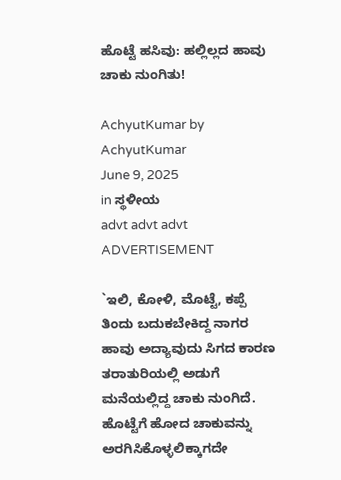ಹೊಟ್ಟೆ ಹಸಿವು: ಹಲ್ಲಿಲ್ಲದ ಹಾವು ಚಾಕು ನುಂಗಿತು!

AchyutKumar by AchyutKumar
June 9, 2025
in ಸ್ಥಳೀಯ
advt advt advt
ADVERTISEMENT

`ಇಲಿ, ಕೋಳಿ, ಮೊಟ್ಟೆ, ಕಪ್ಪೆ ತಿಂದು ಬದುಕಬೇಕಿದ್ದ ನಾಗರ ಹಾವು ಅದ್ಯಾವುದು ಸಿಗದ ಕಾರಣ ತರಾತುರಿಯಲ್ಲಿ ಅಡುಗೆ ಮನೆಯಲ್ಲಿದ್ದ ಚಾಕು ನುಂಗಿದೆ. ಹೊಟ್ಟೆಗೆ ಹೋದ ಚಾಕುವನ್ನು ಅರಗಿಸಿಕೊಳ್ಳಲಿಕ್ಕಾಗದೇ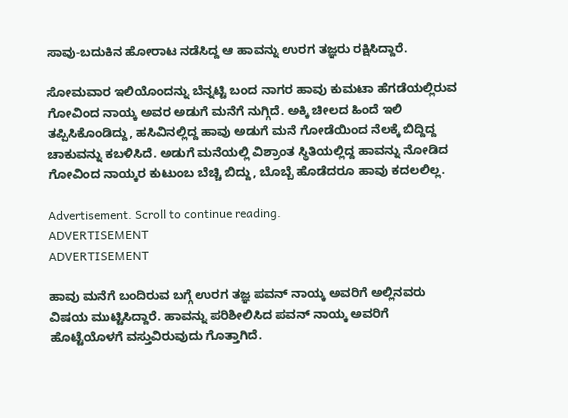ಸಾವು-ಬದುಕಿನ ಹೋರಾಟ ನಡೆಸಿದ್ದ ಆ ಹಾವನ್ನು ಉರಗ ತಜ್ಞರು ರಕ್ಷಿಸಿದ್ದಾರೆ.

ಸೋಮವಾರ ಇಲಿಯೊಂದನ್ನು ಬೆನ್ನಟ್ಟಿ ಬಂದ ನಾಗರ ಹಾವು ಕುಮಟಾ ಹೆಗಡೆಯಲ್ಲಿರುವ ಗೋವಿಂದ ನಾಯ್ಕ ಅವರ ಅಡುಗೆ ಮನೆಗೆ ನುಗ್ಗಿದೆ. ಅಕ್ಕಿ ಚೀಲದ ಹಿಂದೆ ಇಲಿ ತಪ್ಪಿಸಿಕೊಂಡಿದ್ದು, ಹಸಿವಿನಲ್ಲಿದ್ದ ಹಾವು ಅಡುಗೆ ಮನೆ ಗೋಡೆಯಿಂದ ನೆಲಕ್ಕೆ ಬಿದ್ದಿದ್ದ ಚಾಕುವನ್ನು ಕಬಳಿಸಿದೆ. ಅಡುಗೆ ಮನೆಯಲ್ಲಿ ವಿಶ್ರಾಂತ ಸ್ಥಿತಿಯಲ್ಲಿದ್ದ ಹಾವನ್ನು ನೋಡಿದ ಗೋವಿಂದ ನಾಯ್ಕರ ಕುಟುಂಬ ಬೆಚ್ಚಿ ಬಿದ್ದು, ಬೊಬ್ಬೆ ಹೊಡೆದರೂ ಹಾವು ಕದಲಲಿಲ್ಲ.

Advertisement. Scroll to continue reading.
ADVERTISEMENT
ADVERTISEMENT

ಹಾವು ಮನೆಗೆ ಬಂದಿರುವ ಬಗ್ಗೆ ಉರಗ ತಜ್ಞ ಪವನ್ ನಾಯ್ಕ ಅವರಿಗೆ ಅಲ್ಲಿನವರು ವಿಷಯ ಮುಟ್ಟಿಸಿದ್ದಾರೆ. ಹಾವನ್ನು ಪರಿಶೀಲಿಸಿದ ಪವನ್ ನಾಯ್ಕ ಅವರಿಗೆ ಹೊಟ್ಟೆಯೊಳಗೆ ವಸ್ತುವಿರುವುದು ಗೊತ್ತಾಗಿದೆ.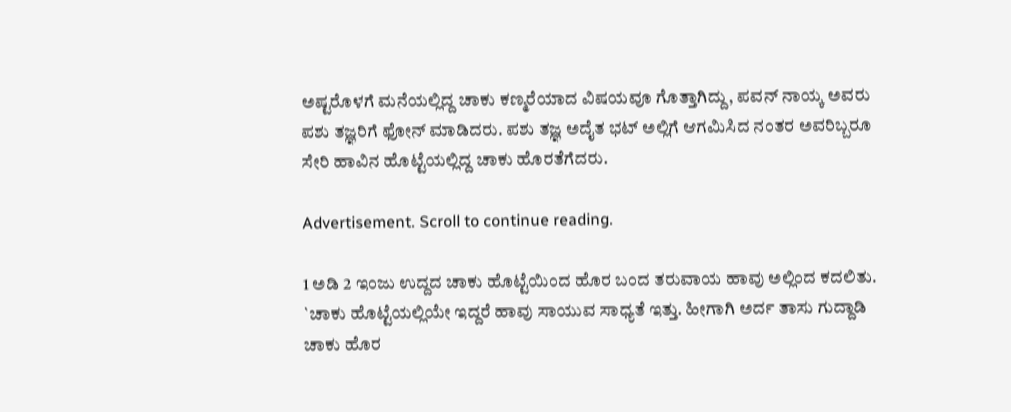ಅಷ್ಟರೊಳಗೆ ಮನೆಯಲ್ಲಿದ್ದ ಚಾಕು ಕಣ್ಮರೆಯಾದ ವಿಷಯವೂ ಗೊತ್ತಾಗಿದ್ದು, ಪವನ್ ನಾಯ್ಕ ಅವರು ಪಶು ತಜ್ಞರಿಗೆ ಫೋನ್ ಮಾಡಿದರು. ಪಶು ತಜ್ಞ ಅದೈತ ಭಟ್ ಅಲ್ಲಿಗೆ ಆಗಮಿಸಿದ ನಂತರ ಅವರಿಬ್ಬರೂ ಸೇರಿ ಹಾವಿನ ಹೊಟ್ಟೆಯಲ್ಲಿದ್ದ ಚಾಕು ಹೊರತೆಗೆದರು.

Advertisement. Scroll to continue reading.

1 ಅಡಿ 2 ಇಂಜು ಉದ್ದದ ಚಾಕು ಹೊಟ್ಟೆಯಿಂದ ಹೊರ ಬಂದ ತರುವಾಯ ಹಾವು ಅಲ್ಲಿಂದ ಕದಲಿತು. `ಚಾಕು ಹೊಟ್ಟೆಯಲ್ಲಿಯೇ ಇದ್ದರೆ ಹಾವು ಸಾಯುವ ಸಾಧ್ಯತೆ ಇತ್ತು. ಹೀಗಾಗಿ ಅರ್ದ ತಾಸು ಗುದ್ದಾಡಿ ಚಾಕು ಹೊರ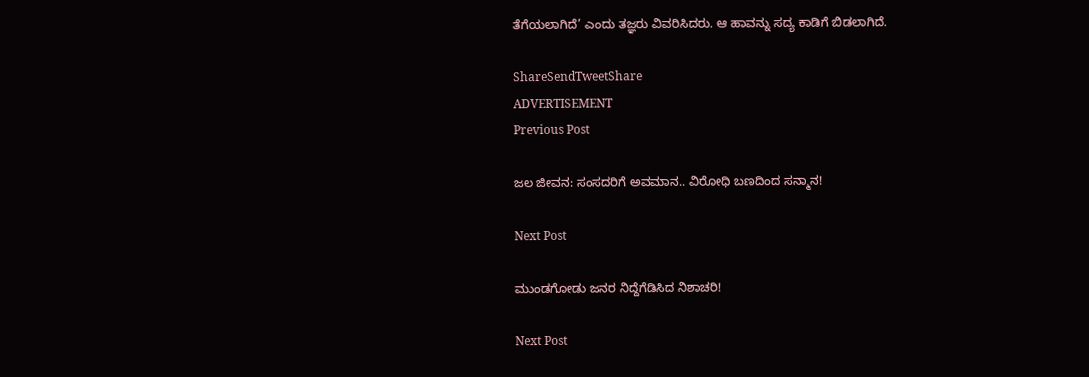ತೆಗೆಯಲಾಗಿದೆ’ ಎಂದು ತಜ್ಞರು ವಿವರಿಸಿದರು. ಆ ಹಾವನ್ನು ಸದ್ಯ ಕಾಡಿಗೆ ಬಿಡಲಾಗಿದೆ.

ShareSendTweetShare
ADVERTISEMENT
Previous Post

ಜಲ ಜೀವನ: ಸಂಸದರಿಗೆ ಅವಮಾನ.. ವಿರೋಧಿ ಬಣದಿಂದ ಸನ್ಮಾನ!

Next Post

ಮುಂಡಗೋಡು ಜನರ ನಿದ್ದೆಗೆಡಿಸಿದ ನಿಶಾಚರಿ!

Next Post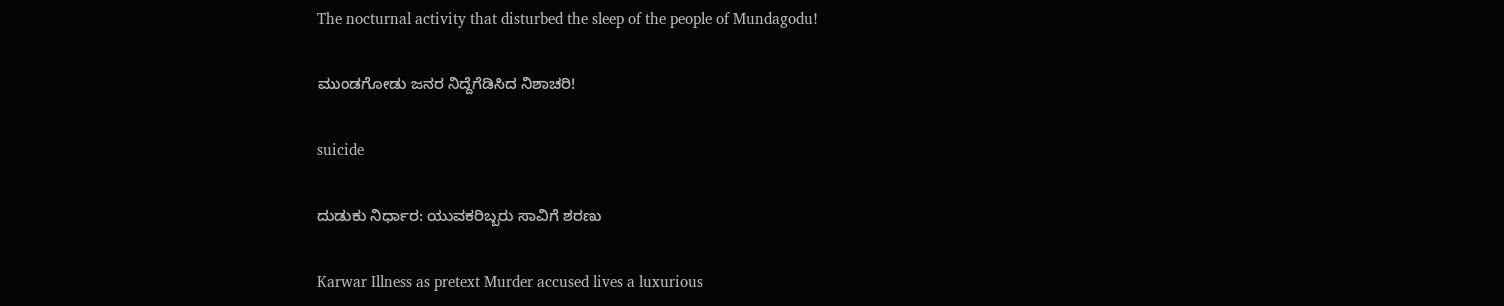The nocturnal activity that disturbed the sleep of the people of Mundagodu!

ಮುಂಡಗೋಡು ಜನರ ನಿದ್ದೆಗೆಡಿಸಿದ ನಿಶಾಚರಿ!

suicide

ದುಡುಕು ನಿರ್ಧಾರ: ಯುವಕರಿಬ್ಬರು ಸಾವಿಗೆ ಶರಣು

Karwar Illness as pretext Murder accused lives a luxurious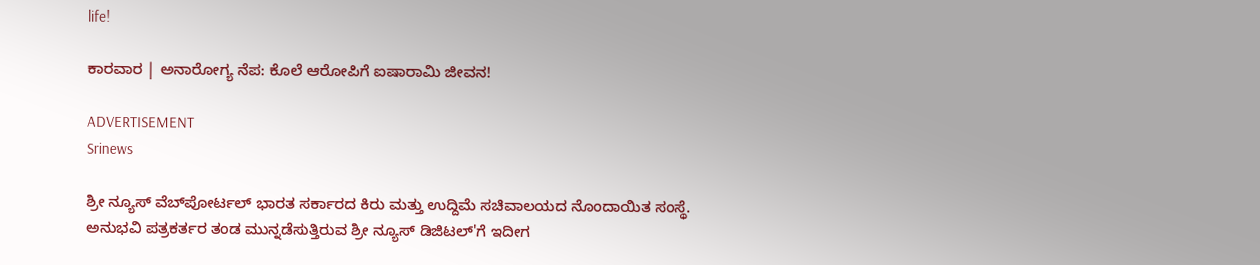life!

ಕಾರವಾರ | ಅನಾರೋಗ್ಯ ನೆಪ: ಕೊಲೆ ಆರೋಪಿಗೆ ಐಷಾರಾಮಿ ಜೀವನ!

ADVERTISEMENT
Srinews

ಶ್ರೀ ನ್ಯೂಸ್ ವೆಬ್‌ಪೋರ್ಟಲ್ ಭಾರತ ಸರ್ಕಾರದ ಕಿರು ಮತ್ತು ಉದ್ದಿಮೆ ಸಚಿವಾಲಯದ ನೊಂದಾಯಿತ ಸಂಸ್ಥೆ. ಅನುಭವಿ ಪತ್ರಕರ್ತರ ತಂಡ ಮುನ್ನಡೆಸುತ್ತಿರುವ ಶ್ರೀ ನ್ಯೂಸ್ ಡಿಜಿಟಲ್'ಗೆ ಇದೀಗ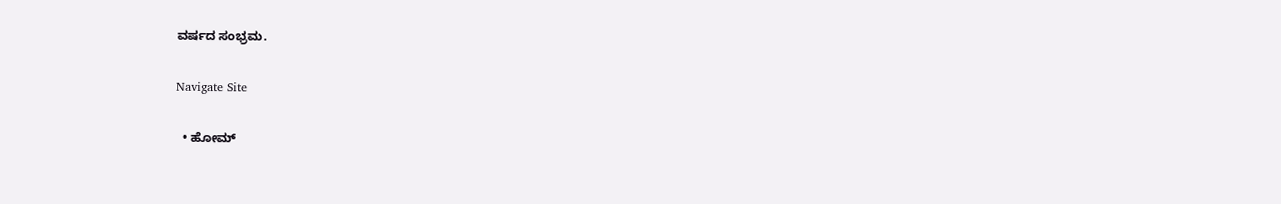ವರ್ಷದ ಸಂಭ್ರಮ.

Navigate Site

  • ಹೋಮ್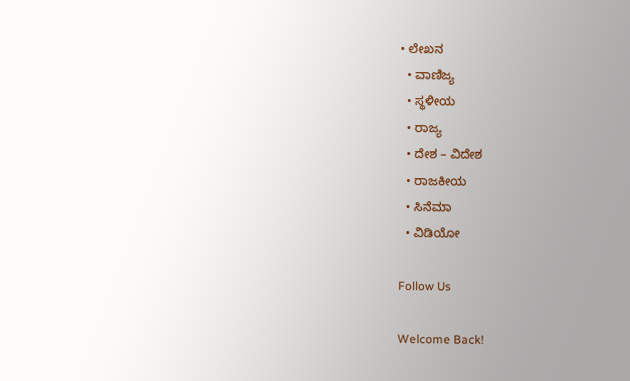• ಲೇಖನ
  • ವಾಣಿಜ್ಯ
  • ಸ್ಥಳೀಯ
  • ರಾಜ್ಯ
  • ದೇಶ – ವಿದೇಶ
  • ರಾಜಕೀಯ
  • ಸಿನೆಮಾ
  • ವಿಡಿಯೋ

Follow Us

Welcome Back!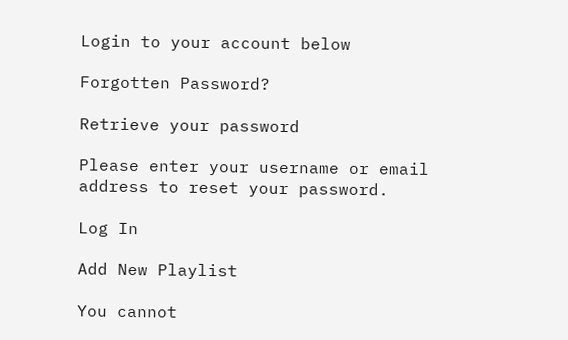Login to your account below

Forgotten Password?

Retrieve your password

Please enter your username or email address to reset your password.

Log In

Add New Playlist

You cannot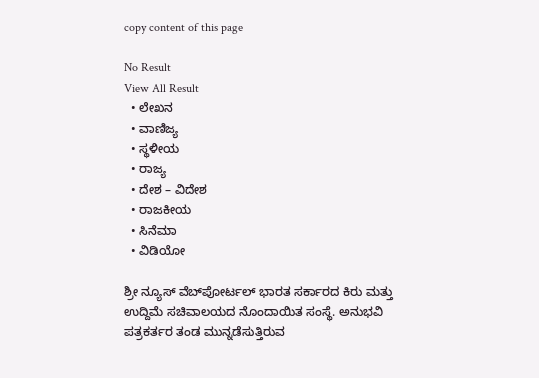copy content of this page

No Result
View All Result
  • ಲೇಖನ
  • ವಾಣಿಜ್ಯ
  • ಸ್ಥಳೀಯ
  • ರಾಜ್ಯ
  • ದೇಶ – ವಿದೇಶ
  • ರಾಜಕೀಯ
  • ಸಿನೆಮಾ
  • ವಿಡಿಯೋ

ಶ್ರೀ ನ್ಯೂಸ್ ವೆಬ್‌ಪೋರ್ಟಲ್ ಭಾರತ ಸರ್ಕಾರದ ಕಿರು ಮತ್ತು ಉದ್ದಿಮೆ ಸಚಿವಾಲಯದ ನೊಂದಾಯಿತ ಸಂಸ್ಥೆ. ಅನುಭವಿ ಪತ್ರಕರ್ತರ ತಂಡ ಮುನ್ನಡೆಸುತ್ತಿರುವ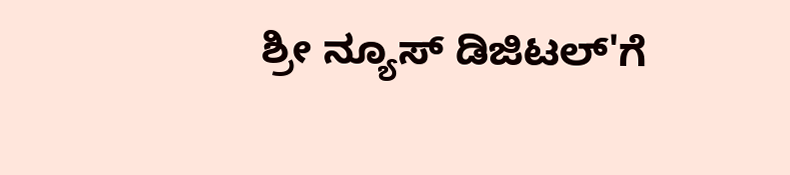ಶ್ರೀ ನ್ಯೂಸ್ ಡಿಜಿಟಲ್'ಗೆ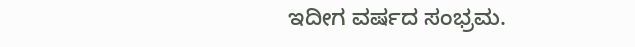ಇದೀಗ ವರ್ಷದ ಸಂಭ್ರಮ.